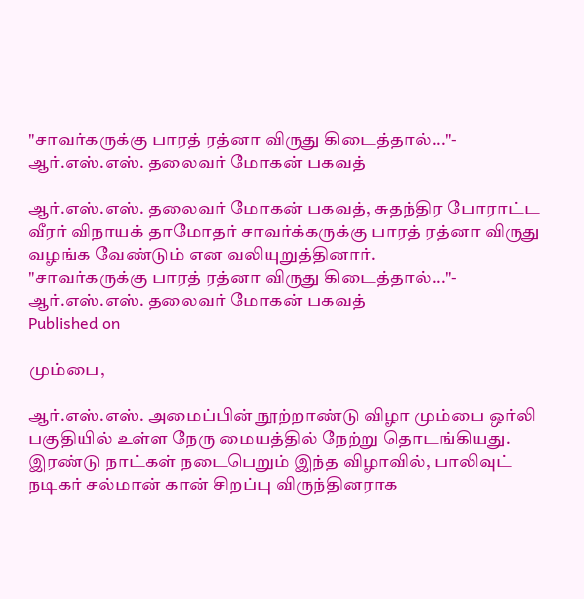"சாவர்கருக்கு பாரத் ரத்னா விருது கிடைத்தால்..."- ஆர்.எஸ்.எஸ். தலைவர் மோகன் பகவத்

ஆர்.எஸ்.எஸ். தலைவர் மோகன் பகவத், சுதந்திர போராட்ட வீரர் விநாயக் தாமோதர் சாவர்க்கருக்கு பாரத் ரத்னா விருது வழங்க வேண்டும் என வலியுறுத்தினார்.
"சாவர்கருக்கு பாரத் ரத்னா விருது கிடைத்தால்..."- ஆர்.எஸ்.எஸ். தலைவர் மோகன் பகவத்
Published on

மும்பை,

ஆர்.எஸ்.எஸ். அமைப்பின் நூற்றாண்டு விழா மும்பை ஒர்லி பகுதியில் உள்ள நேரு மையத்தில் நேற்று தொடங்கியது. இரண்டு நாட்கள் நடைபெறும் இந்த விழாவில், பாலிவுட் நடிகர் சல்மான் கான் சிறப்பு விருந்தினராக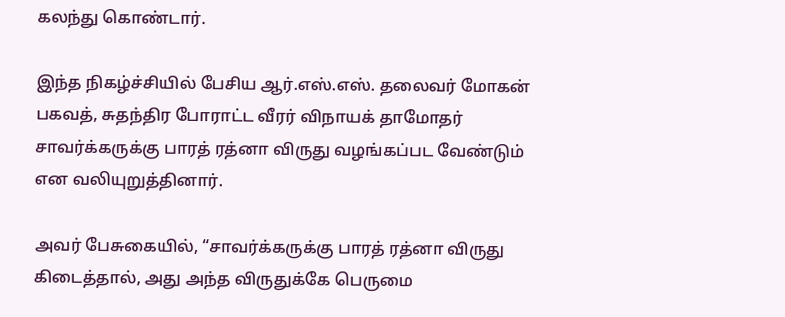கலந்து கொண்டார்.

இந்த நிகழ்ச்சியில் பேசிய ஆர்.எஸ்.எஸ். தலைவர் மோகன் பகவத், சுதந்திர போராட்ட வீரர் விநாயக் தாமோதர் சாவர்க்கருக்கு பாரத் ரத்னா விருது வழங்கப்பட வேண்டும் என வலியுறுத்தினார்.

அவர் பேசுகையில், “சாவர்க்கருக்கு பாரத் ரத்னா விருது கிடைத்தால், அது அந்த விருதுக்கே பெருமை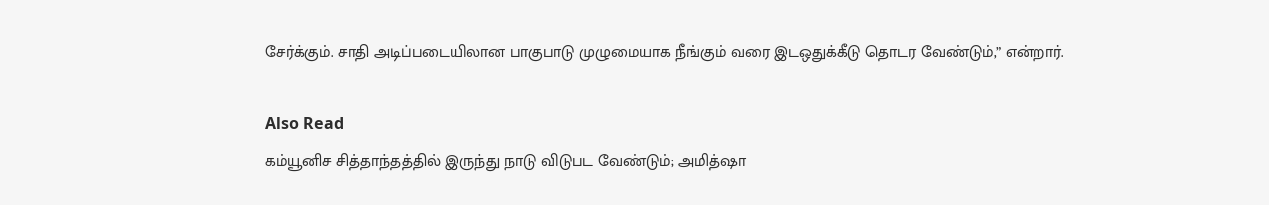சேர்க்கும். சாதி அடிப்படையிலான பாகுபாடு முழுமையாக நீங்கும் வரை இடஒதுக்கீடு தொடர வேண்டும்,” என்றார்.

Also Read
கம்யூனிச சித்தாந்தத்தில் இருந்து நாடு விடுபட வேண்டும்; அமித்ஷா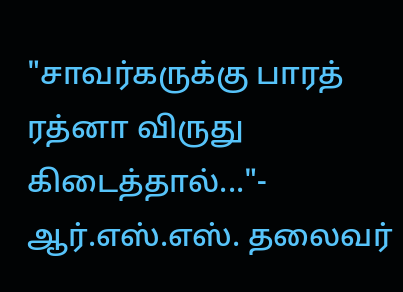"சாவர்கருக்கு பாரத் ரத்னா விருது கிடைத்தால்..."- ஆர்.எஸ்.எஸ். தலைவர்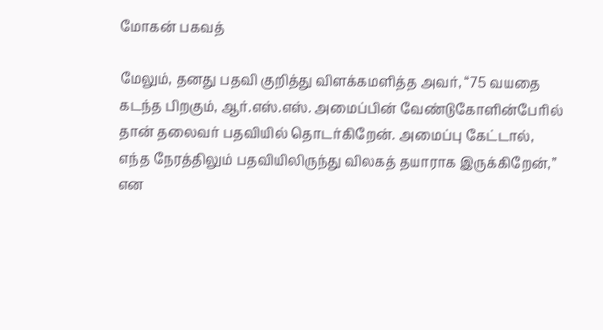மோகன் பகவத்

மேலும், தனது பதவி குறித்து விளக்கமளித்த அவர், “75 வயதை கடந்த பிறகும், ஆர்.எஸ்.எஸ். அமைப்பின் வேண்டுகோளின்பேரில் தான் தலைவர் பதவியில் தொடர்கிறேன். அமைப்பு கேட்டால், எந்த நேரத்திலும் பதவியிலிருந்து விலகத் தயாராக இருக்கிறேன்,” என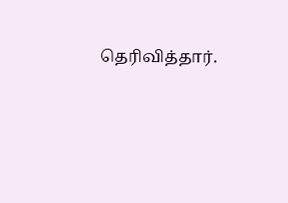தெரிவித்தார்.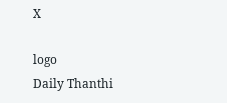X

logo
Daily Thanthi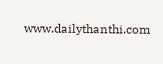www.dailythanthi.com